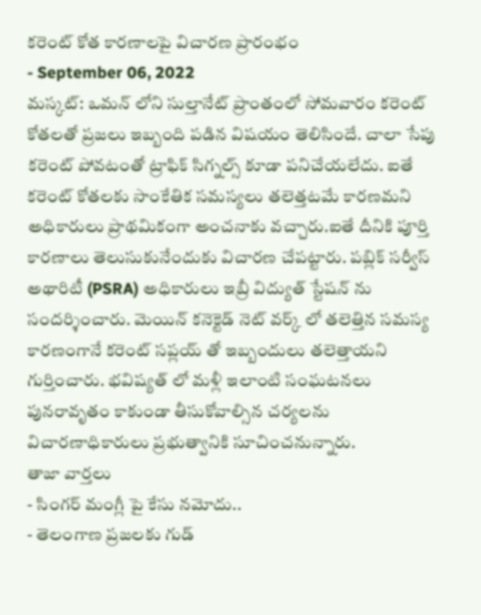కరెంట్ కోత కారణాలపై విచారణ ప్రారంభం
- September 06, 2022
మస్కట్: ఒమన్ లోని సుల్తానేట్ ప్రాంతంలో సోమవారం కరెంట్ కోతలతో ప్రజలు ఇబ్బంది పడిన విషయం తెలిసిందే. చాలా సేపు కరెంట్ పోవటంతో ట్రాఫిక్ సిగ్నల్స్ కూడా పనిచేయలేదు. ఐతే కరెంట్ కోతలకు సాంకేతిక సమస్యలు తలెత్తటమే కారణమని అధికారులు ప్రాథమికంగా అంచనాకు వచ్చారు.ఐతే దీనికి పూర్తి కారణాలు తెలుసుకునేందుకు విచారణ చేపట్టారు. పబ్లిక్ సర్వీస్ అథారిటీ (PSRA) అధికారులు ఇబ్రీ విద్యుత్ స్టేషన్ ను సందర్శించారు. మెయిన్ కనెక్టెడ్ నెట్ వర్క్ లో తలెత్తిన సమస్య కారణంగానే కరెంట్ సప్లయ్ తో ఇబ్బందులు తలెత్తాయని గుర్తించారు. భవిష్యత్ లో మళ్లీ ఇలాంటి సంఘటనలు పునరావృతం కాకుండా తీసుకోవాల్సిన చర్యలను విచారణాధికారులు ప్రభుత్వానికి సూచించనున్నారు.
తాజా వార్తలు
- సింగర్ మంగ్లీ పై కేసు నమోదు..
- తెలంగాణ ప్రజలకు గుడ్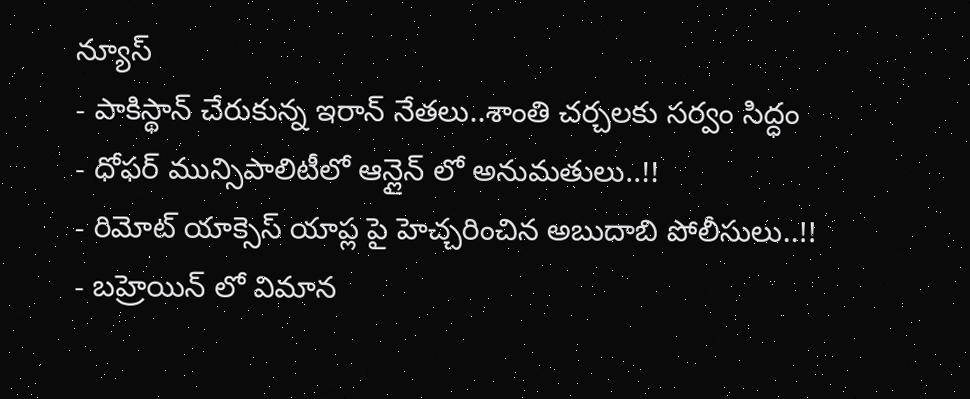న్యూస్
- పాకిస్థాన్ చేరుకున్న ఇరాన్ నేతలు..శాంతి చర్చలకు సర్వం సిద్ధం
- ధోఫర్ మున్సిపాలిటీలో ఆన్లైన్ లో అనుమతులు..!!
- రిమోట్ యాక్సెస్ యాప్ల పై హెచ్చరించిన అబుదాబి పోలీసులు..!!
- బహ్రెయిన్ లో విమాన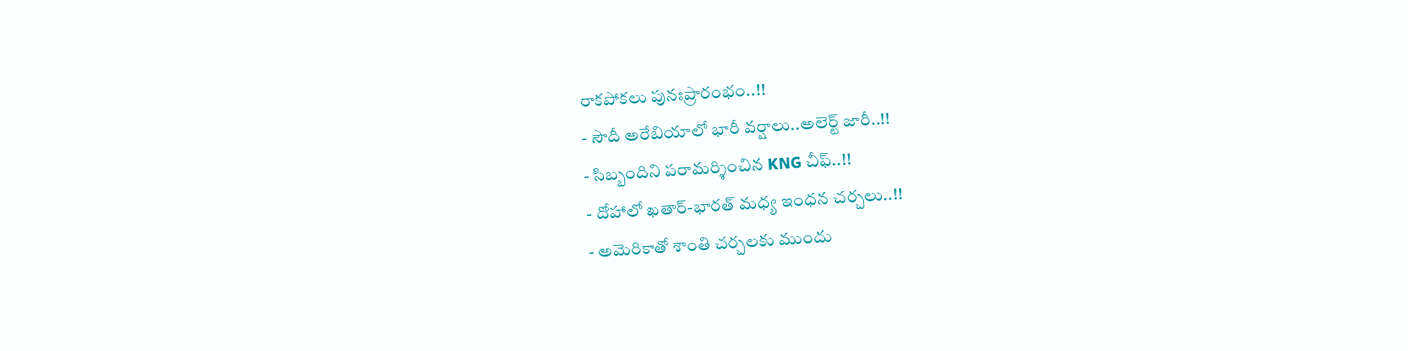రాకపోకలు పునఃప్రారంభం..!!
- సౌదీ అరేబియాలో భారీ వర్షాలు..అలెర్ట్ జారీ..!!
- సిబ్బందిని పరామర్శించిన KNG చీఫ్..!!
- దోహాలో ఖతార్-భారత్ మధ్య ఇంధన చర్చలు..!!
- అమెరికాతో శాంతి చర్చలకు ముందు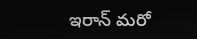ఇరాన్ మరో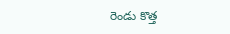రెండు కొత్త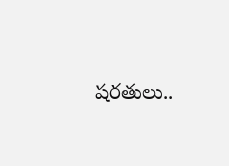షరతులు..